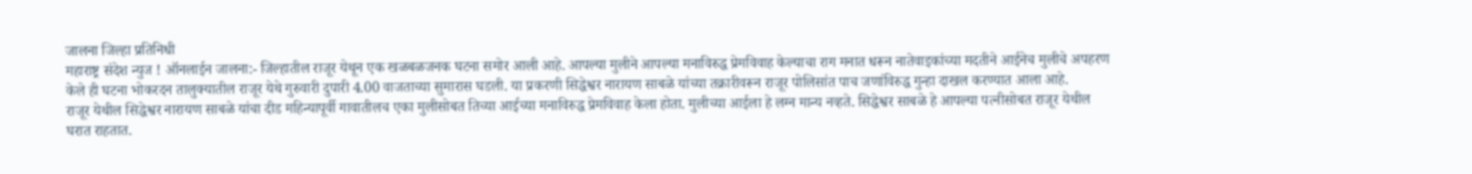जालना जिल्हा प्रतिनिधी
महाराष्ट्र संदेश न्युज ! ऑनलाईन जालना:- जिल्हातील राजूर येथून एक खळबळजनक घटना समोर आली आहे. आपल्या मुलीने आपल्या मनाविरुद्ध प्रेमविवाह केल्याचा राग मनात धरून नातेवाइकांच्या मदतीने आईनेच मुलीचे अपहरण केले ही घटना भोकरदन तालुक्यातील राजूर येथे गुरुवारी दुपारी 4.00 वाजताच्या सुमारास घडली. या प्रकरणी सिद्धेश्वर नारायण साबळे यांच्या तक्रारीवरून राजूर पोलिसांत पाच जणांविरुद्ध गुन्हा दाखल करण्यात आला आहे.
राजूर येथील सिद्धेश्वर नारायण साबळे यांचा दीड महिन्यापूर्वी गावातीलच एका मुलीसोबत तिच्या आईच्या मनाविरुद्ध प्रेमविवाह केला होता. मुलीच्या आईला हे लग्न मान्य नव्हते. सिद्धेश्वर साबळे हे आपल्या पत्नीसोबत राजूर येथील घरात राहतात.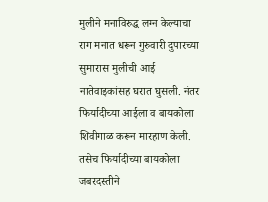मुलीने मनाविरुद्ध लग्न केल्याचा राग मनात धरून गुरुवारी दुपारच्या सुमारास मुलीची आई नातेवाइकांसह घरात घुसली. नंतर फिर्यादीच्या आईला व बायकोला शिवीगाळ करून मारहाण केली. तसेच फिर्यादीच्या बायकोला जबरदस्तीने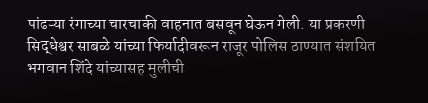पांढऱ्या रंगाच्या चारचाकी वाहनात बसवून घेऊन गेली. या प्रकरणी सिद्धेश्वर साबळे यांच्या फिर्यादीवरून राजूर पोलिस ठाण्यात संशयित भगवान शिंदे यांच्यासह मुलीची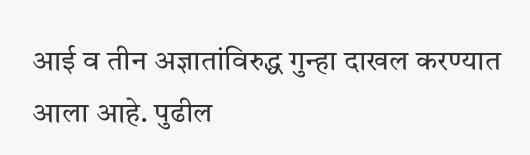आई व तीन अज्ञातांविरुद्ध गुन्हा दाखल करण्यात आला आहे. पुढील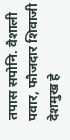तपास सपोनि. वैशाली पवार, फौजदार शिवाजी देशमुख हे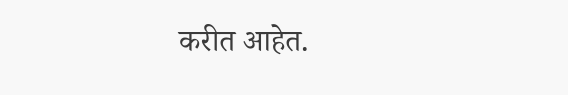करीत आहेत.